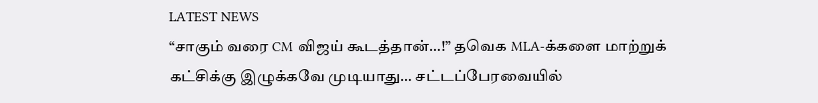LATEST NEWS
“சாகும் வரை CM விஜய் கூடத்தான்…!” தவெக MLA-க்களை மாற்றுக் கட்சிக்கு இழுக்கவே முடியாது… சட்டப்பேரவையில்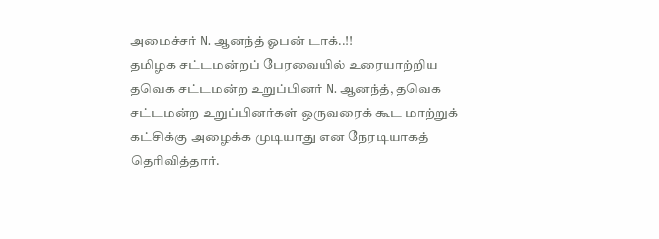அமைச்சர் N. ஆனந்த் ஓபன் டாக்..!!
தமிழக சட்டமன்றப் பேரவையில் உரையாற்றிய தவெக சட்டமன்ற உறுப்பினர் N. ஆனந்த், தவெக சட்டமன்ற உறுப்பினர்கள் ஒருவரைக் கூட மாற்றுக் கட்சிக்கு அழைக்க முடியாது என நேரடியாகத் தெரிவித்தார்.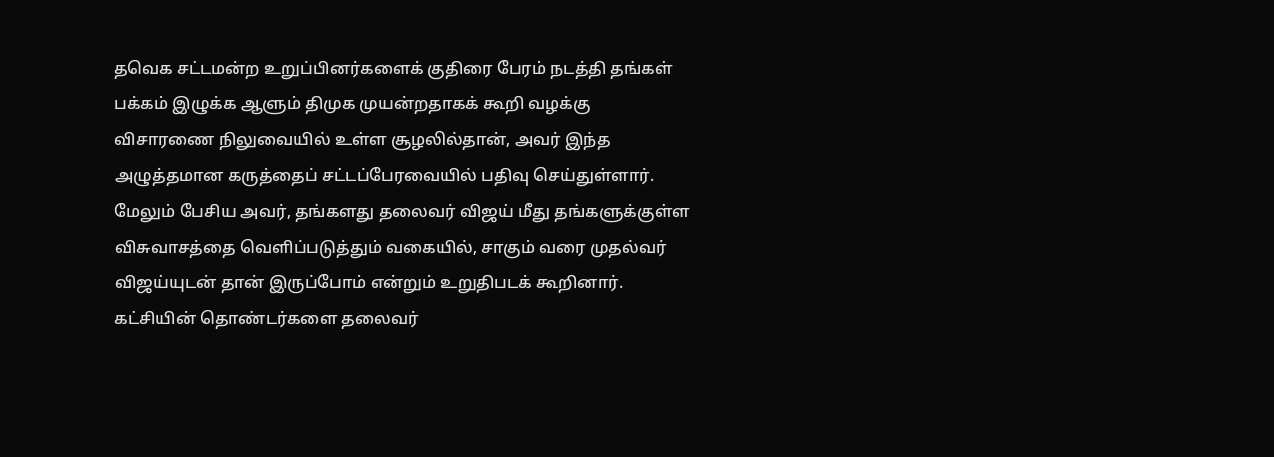தவெக சட்டமன்ற உறுப்பினர்களைக் குதிரை பேரம் நடத்தி தங்கள் பக்கம் இழுக்க ஆளும் திமுக முயன்றதாகக் கூறி வழக்கு விசாரணை நிலுவையில் உள்ள சூழலில்தான், அவர் இந்த அழுத்தமான கருத்தைப் சட்டப்பேரவையில் பதிவு செய்துள்ளார்.
மேலும் பேசிய அவர், தங்களது தலைவர் விஜய் மீது தங்களுக்குள்ள விசுவாசத்தை வெளிப்படுத்தும் வகையில், சாகும் வரை முதல்வர் விஜய்யுடன் தான் இருப்போம் என்றும் உறுதிபடக் கூறினார். கட்சியின் தொண்டர்களை தலைவர்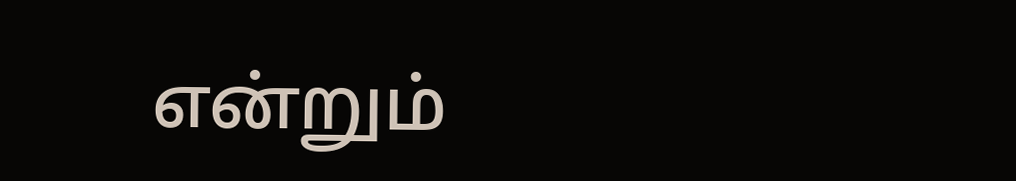என்றும்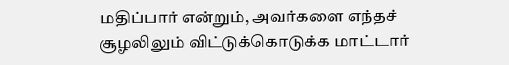மதிப்பார் என்றும், அவர்களை எந்தச் சூழலிலும் விட்டுக்கொடுக்க மாட்டார்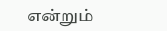என்றும்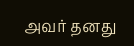அவர் தனது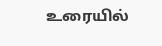உரையில்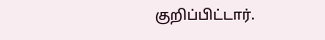குறிப்பிட்டார்.